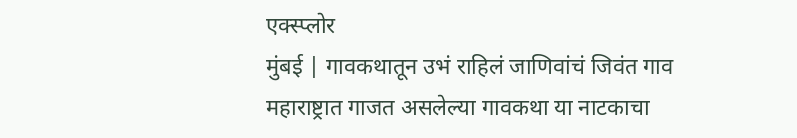एक्स्प्लोर
मुंबई | गावकथातून उभं राहिलं जाणिवांचं जिवंत गाव
महाराष्ट्रात गाजत असलेल्या गावकथा या नाटकाचा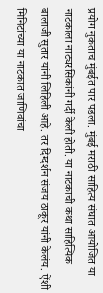प्रयोग नुकताच मुंबईत पार पडला. मुंबई मराठी साहित्य संघात आयोजित या नाटकाला नाट्यरसिकांनी गर्दी केली होती. या नाटकाची कथा साहित्यिक बालाजी सुतार यांनी लिहिली आहे. तर दिग्दर्शन संजय ठाकूर यांनी केलंय. ऐंशी मिनिटांच्या या नाटकात जाणिवांचा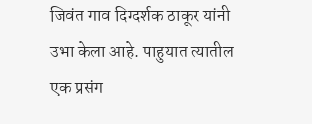जिवंत गाव दिग्दर्शक ठाकूर यांनी उभा केला आहे. पाहुयात त्यातील एक प्रसंग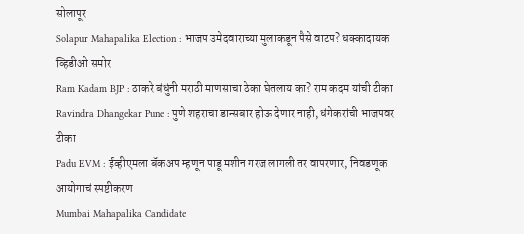सोलापूर
Solapur Mahapalika Election : भाजप उमेदवाराच्या मुलाकडून पैसे वाटप? धक्कादायक व्हिडीओ समोर
Ram Kadam BJP : ठाकरे बंधुंनी मराठी माणसाचा ठेका घेतलाय का? राम कदम यांची टीका
Ravindra Dhangekar Pune : पुणे शहराचा डान्सबार होऊ देणार नाही, धंगेकरांची भाजपवर टीका
Padu EVM : ईव्हीएमला बॅकअप म्हणून पाडू मशीन गरज लागली तर वापरणार, निवडणूक आयोगाचं स्पष्टीकरण
Mumbai Mahapalika Candidate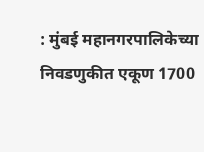: मुंबई महानगरपालिकेच्या निवडणुकीत एकूण 1700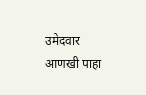उमेदवार
आणखी पाहा